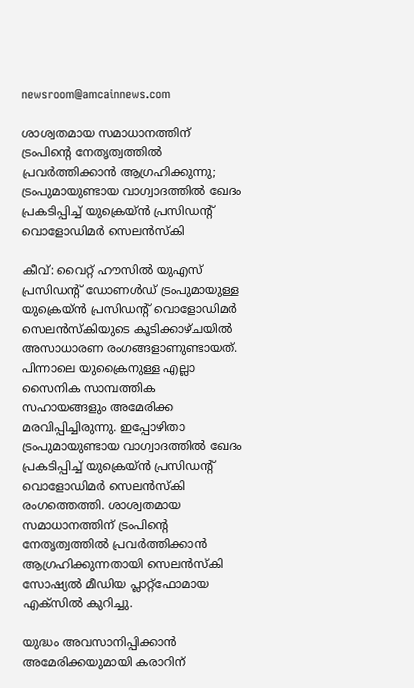newsroom@amcainnews.com

ശാശ്വതമായ സമാധാനത്തിന് ട്രംപിന്റെ നേതൃത്വത്തിൽ പ്രവർത്തിക്കാൻ ആഗ്രഹിക്കുന്നു; ട്രംപുമായുണ്ടായ വാഗ്വാദത്തിൽ ഖേദം പ്രകടിപ്പിച്ച് യുക്രെയ്ൻ പ്രസിഡന്റ് വൊളോഡിമർ സെലൻസ്കി

കീവ്: വൈറ്റ് ഹൗസിൽ യുഎസ് പ്രസിഡന്റ് ഡോണൾഡ് ട്രംപുമായുള്ള യുക്രെയ്ൻ പ്രസിഡന്റ് വൊളോഡിമർ സെലൻസ്കിയുടെ കൂടിക്കാഴ്ചയിൽ അസാധാരണ രംഗങ്ങളാണുണ്ടായത്. പിന്നാലെ യുക്രൈനുള്ള എല്ലാ സൈനിക സാമ്പത്തിക സഹായങ്ങളും അമേരിക്ക മരവിപ്പിച്ചിരുന്നു. ഇപ്പോഴിതാ ട്രംപുമായുണ്ടായ വാഗ്വാദത്തിൽ ഖേദം പ്രകടിപ്പിച്ച് യുക്രെയ്ൻ പ്രസിഡന്റ് വൊളോഡിമർ സെലൻസ്കി രംഗത്തെത്തി. ശാശ്വതമായ സമാധാനത്തിന് ട്രംപിന്റെ നേതൃത്വത്തിൽ പ്രവർത്തിക്കാൻ ആഗ്രഹിക്കുന്നതായി സെലൻസ്കി സോഷ്യൽ മീഡിയ പ്ലാറ്റ്ഫോമായ എക്സിൽ കുറിച്ചു.

യുദ്ധം അവസാനിപ്പിക്കാൻ അമേരിക്കയുമായി കരാറിന്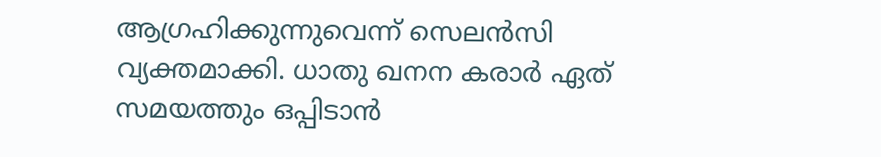ആഗ്രഹിക്കുന്നുവെന്ന് സെലൻസി വ്യക്തമാക്കി. ധാതു ഖനന കരാർ ഏത് സമയത്തും ഒപ്പിടാൻ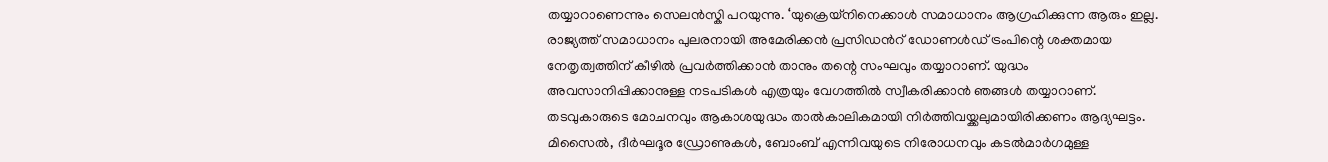തയ്യാറാണെന്നും സെലൻസ്കി പറയുന്നു. ‘യുക്രെയ്നിനെക്കാൾ സമാധാനം ആഗ്രഹിക്കുന്ന ആരും ഇല്ല. രാജ്യത്ത് സമാധാനം പുലരനായി അമേരിക്കൻ പ്രസിഡൻറ് ഡോണൾ‌ഡ് ട്രംപിന്റെ ശക്തമായ നേതൃത്വത്തിന് കീഴിൽ പ്രവർത്തിക്കാൻ താനും തന്റെ സംഘവും തയ്യാറാണ്. യുദ്ധം അവസാനിപ്പിക്കാനുള്ള നടപടികൾ എത്രയും വേഗത്തിൽ സ്വീകരിക്കാൻ ഞങ്ങൾ തയ്യാറാണ്. തടവുകാരുടെ മോചനവും ആകാശയുദ്ധം താൽകാലികമായി നിർത്തിവയ്ക്കലുമായിരിക്കണം ആദ്യഘട്ടം. മിസൈൽ, ദീർഘദൂര ഡ്രോണുകൾ, ബോംബ് എന്നിവയുടെ നിരോധനവും കടൽമാർഗമുള്ള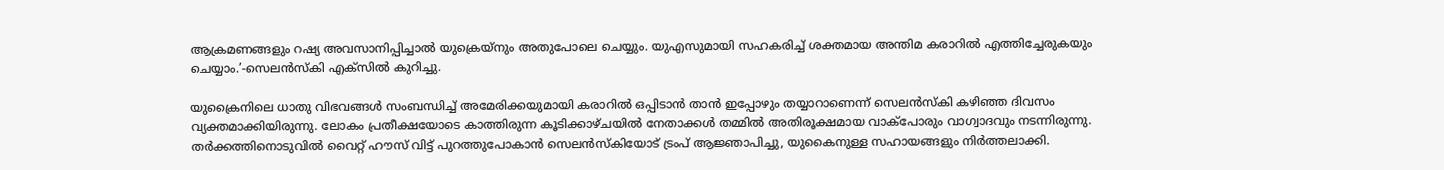ആക്രമണങ്ങളും റഷ്യ അവസാനിപ്പിച്ചാൽ യുക്രെയ്നും അതുപോലെ ചെയ്യും. യുഎസുമായി സഹകരിച്ച് ശക്തമായ അന്തിമ കരാറിൽ എത്തിച്ചേരുകയും ചെയ്യാം.’-സെലൻസ്കി എക്സിൽ കുറിച്ചു.

യുക്രൈനിലെ ധാതു വിഭവങ്ങൾ സംബന്ധിച്ച് അമേരിക്കയുമായി കരാറിൽ ഒപ്പിടാൻ താൻ ഇപ്പോഴും തയ്യാറാണെന്ന് സെലൻസ്കി കഴിഞ്ഞ ദിവസം വ്യക്തമാക്കിയിരുന്നു. ലോകം പ്രതീക്ഷയോടെ കാത്തിരുന്ന കൂടിക്കാഴ്ചയിൽ നേതാക്കൾ തമ്മിൽ അതിരൂക്ഷമായ വാക്പോരും വാഗ്വാദവും നടന്നിരുന്നു. തർക്കത്തിനൊടുവിൽ വൈറ്റ് ഹൗസ് വിട്ട് പുറത്തുപോകാൻ സെലൻസ്കിയോട് ട്രംപ് ആജ്ഞാപിച്ചു, യുകൈനുള്ള സഹായങ്ങളും നിർത്തലാക്കി.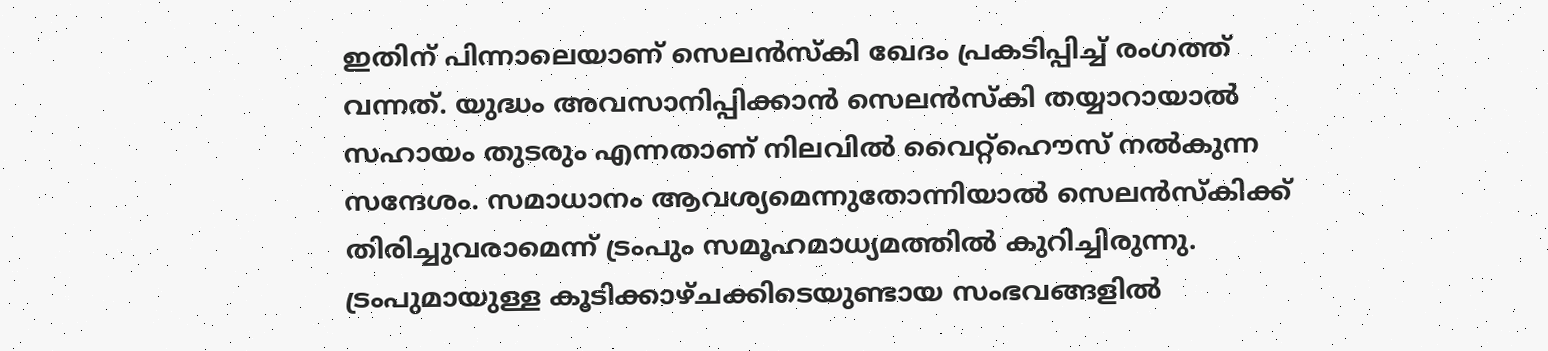ഇതിന് പിന്നാലെയാണ് സെലൻസ്കി ഖേദം പ്രകടിപ്പിച്ച് രംഗത്ത് വന്നത്. യുദ്ധം അവസാനിപ്പിക്കാൻ സെലൻസ്കി തയ്യാറായാൽ സഹായം തുടരും എന്നതാണ് നിലവിൽ വൈറ്റ്ഹൌസ് നൽകുന്ന സന്ദേശം. സമാധാനം ആവശ്യമെന്നുതോന്നിയാൽ സെലൻസ്കിക്ക് തിരിച്ചുവരാമെന്ന് ട്രംപും സമൂഹമാധ്യമത്തിൽ കുറിച്ചിരുന്നു. ട്രംപുമായുള്ള കൂടിക്കാഴ്ചക്കിടെയുണ്ടായ സംഭവങ്ങളിൽ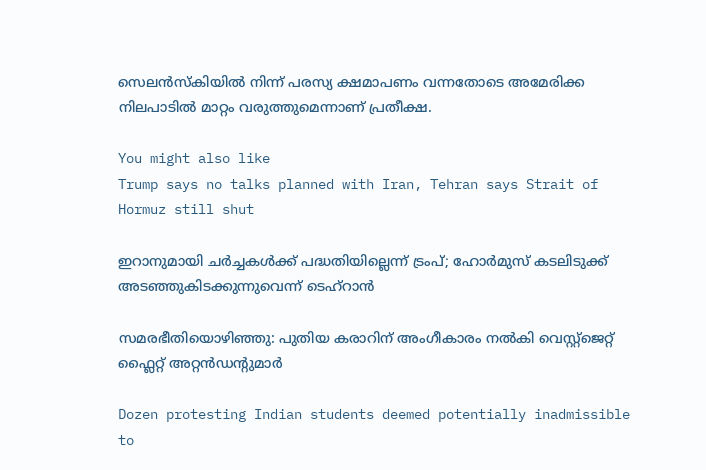സെലൻസ്കിയിൽ നിന്ന് പരസ്യ ക്ഷമാപണം വന്നതോടെ അമേരിക്ക നിലപാടിൽ മാറ്റം വരുത്തുമെന്നാണ് പ്രതീക്ഷ.

You might also like
Trump says no talks planned with Iran, Tehran says Strait of Hormuz still shut

ഇറാനുമായി ചർച്ചകൾക്ക് പദ്ധതിയില്ലെന്ന് ട്രംപ്; ഹോർമുസ് കടലിടുക്ക് അടഞ്ഞുകിടക്കുന്നുവെന്ന് ടെഹ്റാൻ

സമരഭീതിയൊഴിഞ്ഞു: പുതിയ കരാറിന് അംഗീകാരം നൽകി വെസ്റ്റ്‌ജെറ്റ് ഫ്ലൈറ്റ് അറ്റൻഡൻ്റുമാർ

Dozen protesting Indian students deemed potentially inadmissible to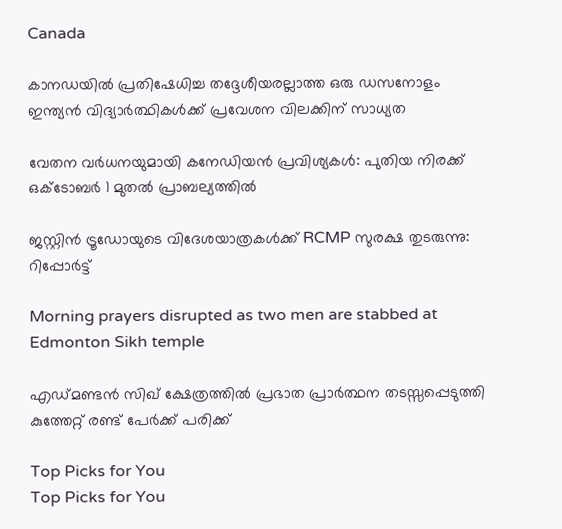Canada

കാനഡയിൽ പ്രതിഷേധിച്ച തദ്ദേശീയരല്ലാത്ത ഒരു ഡസനോളം ഇന്ത്യൻ വിദ്യാർത്ഥികൾക്ക് പ്രവേശന വിലക്കിന് സാധ്യത

വേതന വർധനയുമായി കനേഡിയൻ പ്രവിശ്യകൾ: പുതിയ നിരക്ക് ഒക്ടോബർ 1 മുതൽ പ്രാബല്യത്തിൽ

ജസ്റ്റിൻ ട്രൂഡോയുടെ വിദേശയാത്രകൾക്ക് RCMP സുരക്ഷ തുടരുന്നു: റിപ്പോർട്ട്

Morning prayers disrupted as two men are stabbed at Edmonton Sikh temple

എഡ്മണ്ടൻ സിഖ് ക്ഷേത്രത്തിൽ പ്രഭാത പ്രാർത്ഥന തടസ്സപ്പെടുത്തി കുത്തേറ്റ് രണ്ട് പേർക്ക് പരിക്ക്

Top Picks for You
Top Picks for You